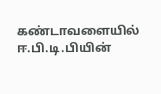கண்டாவளையில் ஈ.பி.டி.பியின்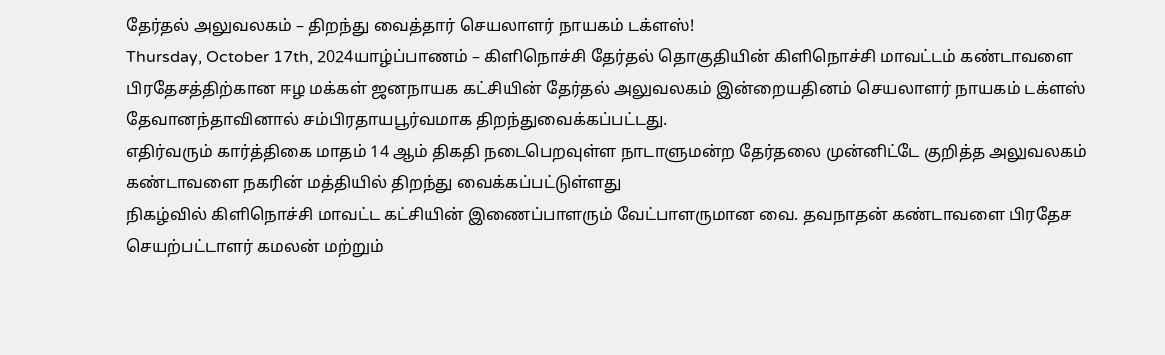தேர்தல் அலுவலகம் – திறந்து வைத்தார் செயலாளர் நாயகம் டக்ளஸ்!
Thursday, October 17th, 2024யாழ்ப்பாணம் – கிளிநொச்சி தேர்தல் தொகுதியின் கிளிநொச்சி மாவட்டம் கண்டாவளை பிரதேசத்திற்கான ஈழ மக்கள் ஜனநாயக கட்சியின் தேர்தல் அலுவலகம் இன்றையதினம் செயலாளர் நாயகம் டக்ளஸ் தேவானந்தாவினால் சம்பிரதாயபூர்வமாக திறந்துவைக்கப்பட்டது.
எதிர்வரும் கார்த்திகை மாதம் 14 ஆம் திகதி நடைபெறவுள்ள நாடாளுமன்ற தேர்தலை முன்னிட்டே குறித்த அலுவலகம் கண்டாவளை நகரின் மத்தியில் திறந்து வைக்கப்பட்டுள்ளது
நிகழ்வில் கிளிநொச்சி மாவட்ட கட்சியின் இணைப்பாளரும் வேட்பாளருமான வை. தவநாதன் கண்டாவளை பிரதேச செயற்பட்டாளர் கமலன் மற்றும்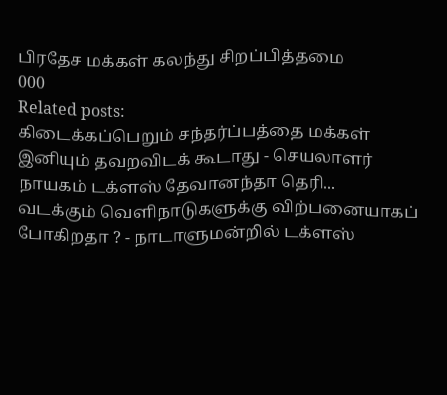பிரதேச மக்கள் கலந்து சிறப்பித்தமை
000
Related posts:
கிடைக்கப்பெறும் சந்தர்ப்பத்தை மக்கள் இனியும் தவறவிடக் கூடாது - செயலாளர் நாயகம் டக்ளஸ் தேவானந்தா தெரி...
வடக்கும் வெளிநாடுகளுக்கு விற்பனையாகப் போகிறதா ? - நாடாளுமன்றில் டக்ளஸ்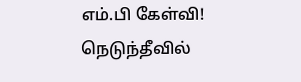எம்.பி கேள்வி!
நெடுந்தீவில்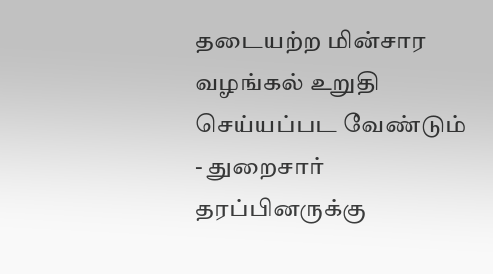தடையற்ற மின்சார வழங்கல் உறுதி செய்யப்பட வேண்டும் - துறைசார் தரப்பினருக்கு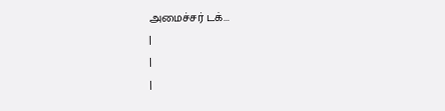அமைச்சர் டக்...
|
|
|